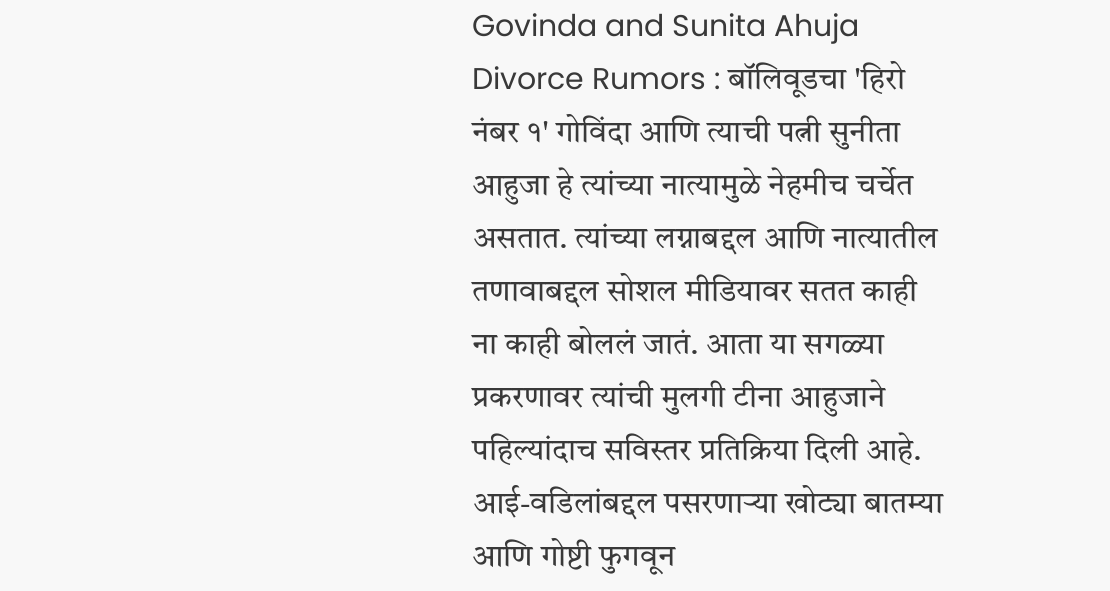Govinda and Sunita Ahuja Divorce Rumors : बॉलिवूडचा 'हिरो नंबर १' गोविंदा आणि त्याची पत्नी सुनीता आहुजा हे त्यांच्या नात्यामुळे नेहमीच चर्चेत असतात. त्यांच्या लग्नाबद्दल आणि नात्यातील तणावाबद्दल सोशल मीडियावर सतत काही ना काही बोललं जातं. आता या सगळ्या प्रकरणावर त्यांची मुलगी टीना आहुजाने पहिल्यांदाच सविस्तर प्रतिक्रिया दिली आहे. आई-वडिलांबद्दल पसरणाऱ्या खोट्या बातम्या आणि गोष्टी फुगवून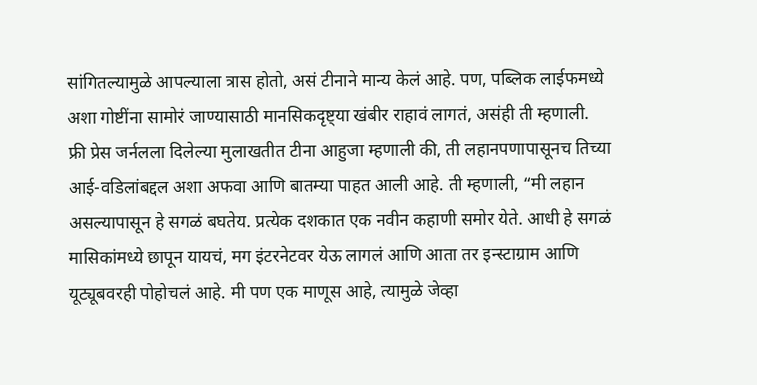सांगितल्यामुळे आपल्याला त्रास होतो, असं टीनाने मान्य केलं आहे. पण, पब्लिक लाईफमध्ये अशा गोष्टींना सामोरं जाण्यासाठी मानसिकदृष्ट्या खंबीर राहावं लागतं, असंही ती म्हणाली.
फ्री प्रेस जर्नलला दिलेल्या मुलाखतीत टीना आहुजा म्हणाली की, ती लहानपणापासूनच तिच्या आई-वडिलांबद्दल अशा अफवा आणि बातम्या पाहत आली आहे. ती म्हणाली, “मी लहान असल्यापासून हे सगळं बघतेय. प्रत्येक दशकात एक नवीन कहाणी समोर येते. आधी हे सगळं मासिकांमध्ये छापून यायचं, मग इंटरनेटवर येऊ लागलं आणि आता तर इन्स्टाग्राम आणि यूट्यूबवरही पोहोचलं आहे. मी पण एक माणूस आहे, त्यामुळे जेव्हा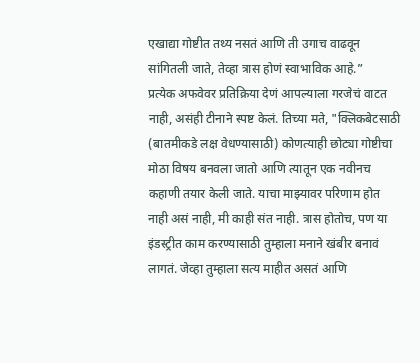एखाद्या गोष्टीत तथ्य नसतं आणि ती उगाच वाढवून सांगितली जाते, तेव्हा त्रास होणं स्वाभाविक आहे.”
प्रत्येक अफवेवर प्रतिक्रिया देणं आपल्याला गरजेचं वाटत नाही, असंही टीनाने स्पष्ट केलं. तिच्या मते, "क्लिकबेटसाठी (बातमीकडे लक्ष वेधण्यासाठी) कोणत्याही छोट्या गोष्टीचा मोठा विषय बनवला जातो आणि त्यातून एक नवीनच कहाणी तयार केली जाते. याचा माझ्यावर परिणाम होत नाही असं नाही, मी काही संत नाही. त्रास होतोच, पण या इंडस्ट्रीत काम करण्यासाठी तुम्हाला मनाने खंबीर बनावं लागतं. जेव्हा तुम्हाला सत्य माहीत असतं आणि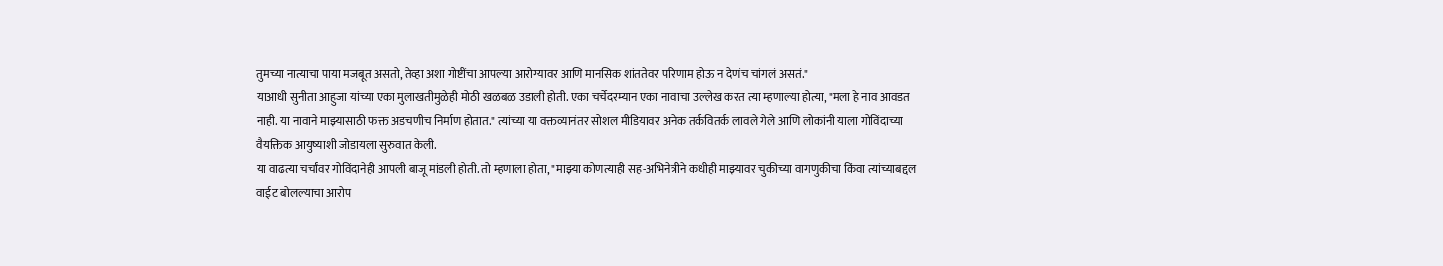तुमच्या नात्याचा पाया मजबूत असतो, तेव्हा अशा गोष्टींचा आपल्या आरोग्यावर आणि मानसिक शांततेवर परिणाम होऊ न देणंच चांगलं असतं."
याआधी सुनीता आहुजा यांच्या एका मुलाखतीमुळेही मोठी खळबळ उडाली होती. एका चर्चेदरम्यान एका नावाचा उल्लेख करत त्या म्हणाल्या होत्या, "मला हे नाव आवडत नाही. या नावाने माझ्यासाठी फक्त अडचणीच निर्माण होतात." त्यांच्या या वक्तव्यानंतर सोशल मीडियावर अनेक तर्कवितर्क लावले गेले आणि लोकांनी याला गोविंदाच्या वैयक्तिक आयुष्याशी जोडायला सुरुवात केली.
या वाढत्या चर्चांवर गोविंदानेही आपली बाजू मांडली होती. तो म्हणाला होता, "माझ्या कोणत्याही सह-अभिनेत्रीने कधीही माझ्यावर चुकीच्या वागणुकीचा किंवा त्यांच्याबद्दल वाईट बोलल्याचा आरोप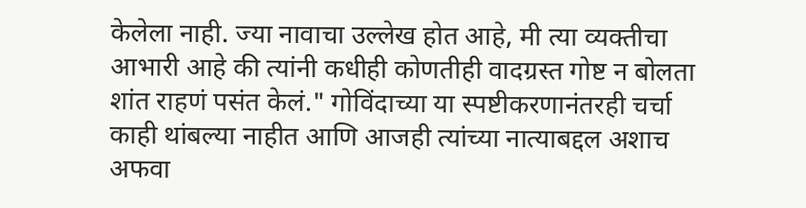केलेला नाही. ज्या नावाचा उल्लेख होत आहे, मी त्या व्यक्तीचा आभारी आहे की त्यांनी कधीही कोणतीही वादग्रस्त गोष्ट न बोलता शांत राहणं पसंत केलं." गोविंदाच्या या स्पष्टीकरणानंतरही चर्चा काही थांबल्या नाहीत आणि आजही त्यांच्या नात्याबद्दल अशाच अफवा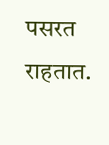पसरत राहतात.